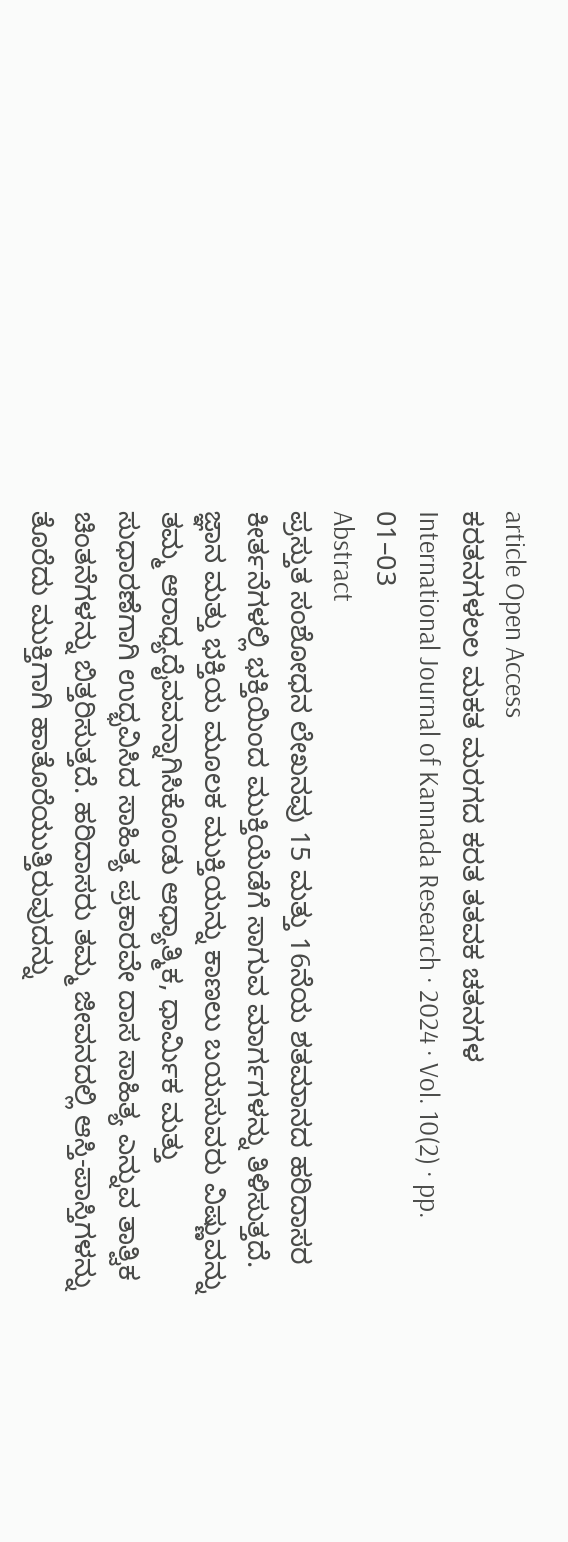article Open Access
ಕರತನಗಳಲಲ ಮಕತ ಮರಗದ ಕರತ ತತವಕ ಚತನಗಳ
International Journal of Kannada Research · 2024 · Vol. 10(2) · pp. 01–03
Abstract
ಪ್ರಸ್ತುತ ಸಂಶೋಧನ ಲೇಖನವು 15 ಮತ್ತು 16ನೆಯ ಶತಮಾನದ ಹರಿದಾಸರ ಕೀರ್ತನೆಗಳಲ್ಲಿ ಭಕ್ತಿಯಿಂದ ಮುಕ್ತಿಯೆಡೆಗೆ ಸಾಗುವ ಮಾರ್ಗಗಳನ್ನು ತಿಳಿಸುತ್ತದೆ. ಜ್ಞಾನ ಮತ್ತು ಭಕ್ತಿಯ ಮೂಲಕ ಮುಕ್ತಿಯನ್ನು ಕಾಣಲು ಬಯಸುವರು ವಿಷ್ಣುವನ್ನು ತಮ್ಮ ಆರಾಧ್ಯದೈವವನ್ನಾಗಿಸಿಕೊಂಡು ಆಧ್ಯಾತ್ಮಿಕ, ಧಾರ್ಮಿಕ ಮತ್ತು ಸುಧಾರಣೆಗಾಗಿ ಉದ್ಭವಿಸಿದ ಸಾಹಿತ್ಯ ಪ್ರಕಾರವೇ ದಾಸ ಸಾಹಿತ್ಯ ಎನ್ನುವ ತಾತ್ವಿಕ ಚಿಂತನೆಗಳನ್ನು ಬಿತ್ತರಿಸುತ್ತದೆ. ಹರಿದಾಸರು ತಮ್ಮ ಜೀವನದಲ್ಲಿ ಆಸ್ತಿ-ಪಾಸ್ತಿಗಳನ್ನು ತೊರೆದು ಮುಕ್ತಿಗಾಗಿ ಹಾತೊರೆಯುತ್ತಿರುವುದನ್ನು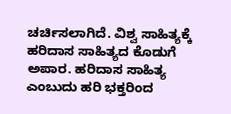ಚರ್ಚಿಸಲಾಗಿದೆ. ವಿಶ್ವ ಸಾಹಿತ್ಯಕ್ಕೆ ಹರಿದಾಸ ಸಾಹಿತ್ಯದ ಕೊಡುಗೆ ಅಪಾರ. ಹರಿದಾಸ ಸಾಹಿತ್ಯ ಎಂಬುದು ಹರಿ ಭಕ್ತರಿಂದ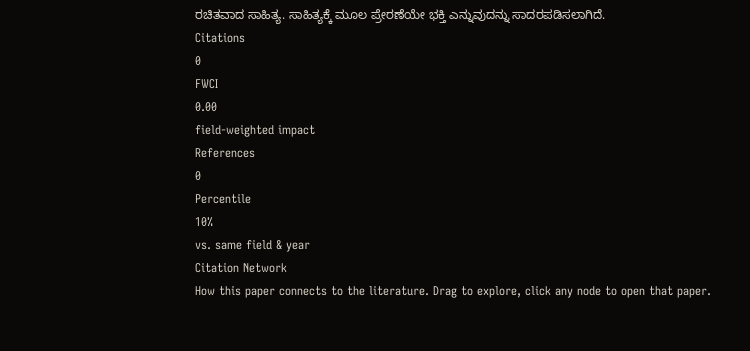ರಚಿತವಾದ ಸಾಹಿತ್ಯ. ಸಾಹಿತ್ಯಕ್ಕೆ ಮೂಲ ಪ್ರೇರಣೆಯೇ ಭಕ್ತಿ ಎನ್ನುವುದನ್ನು ಸಾದರಪಡಿಸಲಾಗಿದೆ.
Citations
0
FWCI
0.00
field-weighted impact
References
0
Percentile
10%
vs. same field & year
Citation Network
How this paper connects to the literature. Drag to explore, click any node to open that paper.